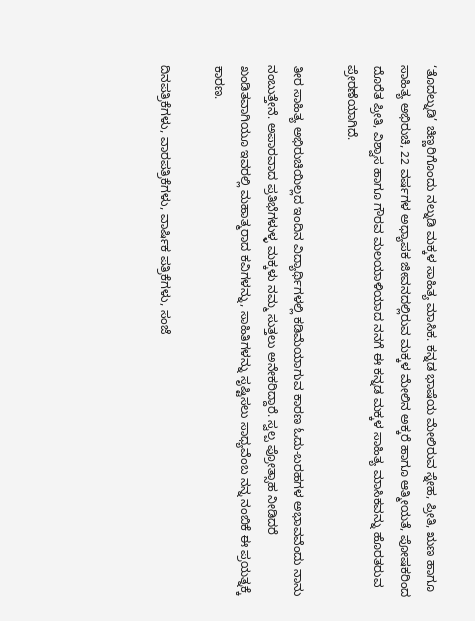‘ತೊದಲ್ನುಡಿ’ ಚಿಣ್ಣರಿಗೊಂದು ನಲ್ನುಡಿ ಮಕ್ಕಳ ಸಾಹಿತ್ಯ ಮಾಸಿಕ. ಕನ್ನಡ ಭಾಷೆಯ ಮೇಲಿರುವ ಸ್ನೇಹ, ಪ್ರೀತಿ, ಋಣ ಹಾಗೂ ಸಾಹಿತ್ಯ ಅಭಿರುಚಿ, 22 ವರ್ಷಗಳ ಅಧ್ಯಾಪಕ ಜೀವನದಲ್ಲಿರುವ ಮಕ್ಕಳ ಮೇಲಿನ ಅಕ್ಕರೆ ಹಾಗೂ ಆತ್ಮೀಯತೆ, ಪೋಷಕರಿಂದ ದೊರೆತ ಪ್ರೀತಿ, ವಿಶ್ವಾಸ ಹಾಗೂ ಗೌರವ ಮಲಯಾಳಿಯಾದ ನನಗೆ ಈ ಕನ್ನಡ ಮಕ್ಕಳ ಸಾಹಿತ್ಯ ಮಾಸಿಕವನ್ನು ಹೊರತರುವ ಪ್ರೇರಣೆಯಾಗಿದೆ.

ತೀರ ಸಾಹಿತ್ಯ ಅಭಿರುಚಿಯಿಲ್ಲದ ಇಂದಿನ ವಿದ್ಯಾರ್ಥಿಗಳಲ್ಲಿ ಕಡಿಮೆಯಾಗುವ ಕಾರಣ ಓದು-ಬರಹಗಳ ಅಭಾವವೆಂದು ನಾನು ನಂಬುತ್ತೇನೆ. ಅಪಾರವಾದ ಪ್ರತಿಭೆಗಳುಳ್ಳ ಮಕ್ಕಳು ನಮ್ಮ ಸುತ್ತಲು ಅನೇಕರಿದ್ದಾರೆ. ಸ್ವಲ್ಪ ಪ್ರೋತ್ಸಾಹ ನೀಡಿದರೆ ಖಂಡಿತವಾಗಿಯೂ ಇವರಲ್ಲಿ ಮಹಾತ್ಮರಾದ ಕವಿಗಳನ್ನು, ಸಾಹಿತಿಗಳನ್ನು ಸೃಷ್ಟಿಸಲು ಸಾಧ್ಯವೆಂಬ ನನ್ನ ನಂಬಿಕೆ ಈ ಪ್ರಯತ್ನಕ್ಕೆ ಕಾರಣ.

ದಿನಪತ್ರಿಕೆಗಳು, ವಾರಪತ್ರಿಕೆಗಳು, ವಾರ್ಷಿಕ ಪತ್ರಿಕೆಗಳು, ಸಂಜೆ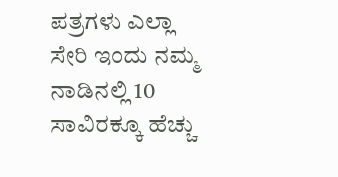ಪತ್ರಗಳು ಎಲ್ಲಾ ಸೇರಿ ಇಂದು ನಮ್ಮ ನಾಡಿನಲ್ಲಿ 10 ಸಾವಿರಕ್ಕೂ ಹೆಚ್ಚು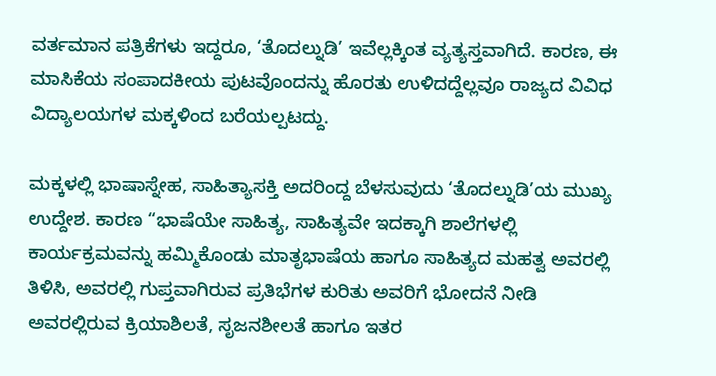ವರ್ತಮಾನ ಪತ್ರಿಕೆಗಳು ಇದ್ದರೂ, ‘ತೊದಲ್ನುಡಿ’ ಇವೆಲ್ಲಕ್ಕಿಂತ ವ್ಯತ್ಯಸ್ತವಾಗಿದೆ. ಕಾರಣ, ಈ ಮಾಸಿಕೆಯ ಸಂಪಾದಕೀಯ ಪುಟವೊಂದನ್ನು ಹೊರತು ಉಳಿದದ್ದೆಲ್ಲವೂ ರಾಜ್ಯದ ವಿವಿಧ ವಿದ್ಯಾಲಯಗಳ ಮಕ್ಕಳಿಂದ ಬರೆಯಲ್ಪಟದ್ದು.

ಮಕ್ಕಳಲ್ಲಿ ಭಾಷಾಸ್ನೇಹ, ಸಾಹಿತ್ಯಾಸಕ್ತಿ ಅದರಿಂದ್ದ ಬೆಳಸುವುದು ‘ತೊದಲ್ನುಡಿ’ಯ ಮುಖ್ಯ ಉದ್ದೇಶ. ಕಾರಣ “ಭಾಷೆಯೇ ಸಾಹಿತ್ಯ, ಸಾಹಿತ್ಯವೇ ಇದಕ್ಕಾಗಿ ಶಾಲೆಗಳಲ್ಲಿ ಕಾರ್ಯಕ್ರಮವನ್ನು ಹಮ್ಮಿಕೊಂಡು ಮಾತೃಭಾಷೆಯ ಹಾಗೂ ಸಾಹಿತ್ಯದ ಮಹತ್ವ ಅವರಲ್ಲಿ ತಿಳಿಸಿ, ಅವರಲ್ಲಿ ಗುಪ್ತವಾಗಿರುವ ಪ್ರತಿಭೆಗಳ ಕುರಿತು ಅವರಿಗೆ ಭೋದನೆ ನೀಡಿ ಅವರಲ್ಲಿರುವ ಕ್ರಿಯಾಶಿಲತೆ, ಸೃಜನಶೀಲತೆ ಹಾಗೂ ಇತರ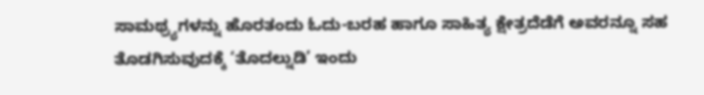ಸಾಮಥ್ರ್ಯಗಳನ್ನು ಹೊರತಂದು ಓದು-ಬರಹ ಹಾಗೂ ಸಾಹಿತ್ಯ ಕ್ಷೇತ್ರದೆಡೆಗೆ ಅವರನ್ನೂ ಸಹ ತೊಡಗಿಸುವುದಕ್ಕೆ ‘ತೊದಲ್ನುಡಿ’ ಇಂದು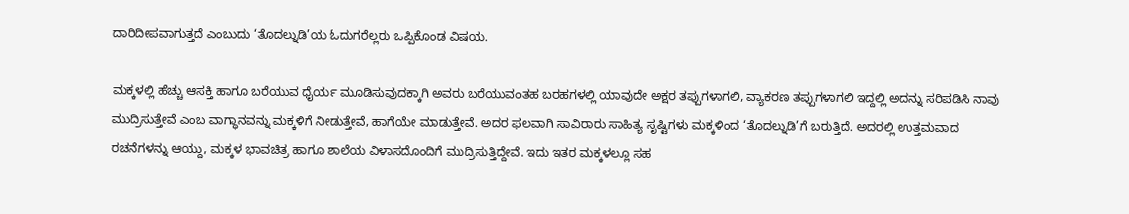ದಾರಿದೀಪವಾಗುತ್ತದೆ ಎಂಬುದು ‘ತೊದಲ್ನುಡಿ’ಯ ಓದುಗರೆಲ್ಲರು ಒಪ್ಪಿಕೊಂಡ ವಿಷಯ.

ಮಕ್ಕಳಲ್ಲಿ ಹೆಚ್ಚು ಆಸಕ್ತಿ ಹಾಗೂ ಬರೆಯುವ ಧೈರ್ಯ ಮೂಡಿಸುವುದಕ್ಕಾಗಿ ಅವರು ಬರೆಯುವಂತಹ ಬರಹಗಳಲ್ಲಿ ಯಾವುದೇ ಅಕ್ಷರ ತಪ್ಪುಗಳಾಗಲಿ, ವ್ಯಾಕರಣ ತಪ್ಪುಗಳಾಗಲಿ ಇದ್ದಲ್ಲಿ ಅದನ್ನು ಸರಿಪಡಿಸಿ ನಾವು ಮುದ್ರಿಸುತ್ತೇವೆ ಎಂಬ ವಾಗ್ಧಾನವನ್ನು ಮಕ್ಕಳಿಗೆ ನೀಡುತ್ತೇವೆ, ಹಾಗೆಯೇ ಮಾಡುತ್ತೇವೆ. ಅದರ ಫಲವಾಗಿ ಸಾವಿರಾರು ಸಾಹಿತ್ಯ ಸೃಷ್ಟಿಗಳು ಮಕ್ಕಳಿಂದ ‘ತೊದಲ್ನುಡಿ’ಗೆ ಬರುತ್ತಿದೆ. ಅದರಲ್ಲಿ ಉತ್ತಮವಾದ ರಚನೆಗಳನ್ನು ಆಯ್ದು, ಮಕ್ಕಳ ಭಾವಚಿತ್ರ ಹಾಗೂ ಶಾಲೆಯ ವಿಳಾಸದೊಂದಿಗೆ ಮುದ್ರಿಸುತ್ತಿದ್ದೇವೆ. ಇದು ಇತರ ಮಕ್ಕಳಲ್ಲೂ ಸಹ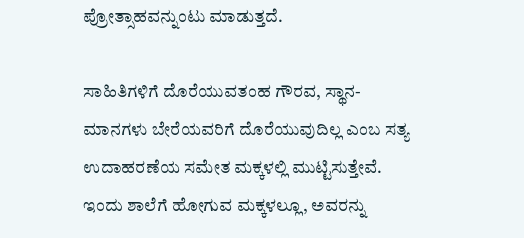ಪ್ರೋತ್ಸಾಹವನ್ನುಂಟು ಮಾಡುತ್ತದೆ.

ಸಾಹಿತಿಗಳಿಗೆ ದೊರೆಯುವತಂಹ ಗೌರವ, ಸ್ಥಾನ-ಮಾನಗಳು ಬೇರೆಯವರಿಗೆ ದೊರೆಯುವುದಿಲ್ಲ ಎಂಬ ಸತ್ಯ ಉದಾಹರಣೆಯ ಸಮೇತ ಮಕ್ಕಳಲ್ಲಿ ಮುಟ್ಟಿಸುತ್ತೇವೆ. ಇಂದು ಶಾಲೆಗೆ ಹೋಗುವ ಮಕ್ಕಳಲ್ಲೂ, ಅವರನ್ನು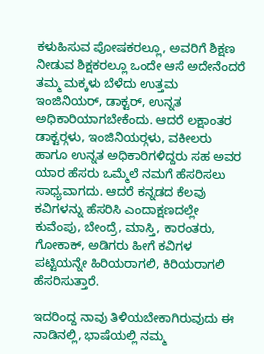ಕಳುಹಿಸುವ ಪೋಷಕರಲ್ಲೂ, ಅವರಿಗೆ ಶಿಕ್ಷಣ ನೀಡುವ ಶಿಕ್ಷಕರಲ್ಲೂ ಒಂದೇ ಆಸೆ ಅದೇನೆಂದರೆ ತಮ್ಮ ಮಕ್ಕಳು ಬೆಳೆದು ಉತ್ತಮ ಇಂಜಿನಿಯರ್, ಡಾಕ್ಟರ್, ಉನ್ನತ ಅಧಿಕಾರಿಯಾಗಬೇಕೆಂದು. ಆದರೆ ಲಕ್ಷಾಂತರ ಡಾಕ್ಟರ್‍ಗಳು, ಇಂಜಿನಿಯರ್‍ಗಳು, ವಕೀಲರು ಹಾಗೂ ಉನ್ನತ ಅಧಿಕಾರಿಗಳಿದ್ದರು ಸಹ ಅವರ ಯಾರ ಹೆಸರು ಒಮ್ಮೆಲೆ ನಮಗೆ ಹೆಸರಿಸಲು ಸಾಧ್ಯವಾಗದು. ಆದರೆ ಕನ್ನಡದ ಕೆಲವು ಕವಿಗಳನ್ನು ಹೆಸರಿಸಿ ಎಂದಾಕ್ಷಣದಲ್ಲೇ ಕುವೆಂಪು, ಬೇಂದ್ರೆ, ಮಾಸ್ತಿ, ಕಾರಂತರು, ಗೋಕಾಕ್, ಅಡಿಗರು ಹೀಗೆ ಕವಿಗಳ ಪಟ್ಟಿಯನ್ನೇ ಹಿರಿಯರಾಗಲಿ, ಕಿರಿಯರಾಗಲಿ ಹೆಸರಿಸುತ್ತಾರೆ.

ಇದರಿಂದ್ದ ನಾವು ತಿಳಿಯಬೇಕಾಗಿರುವುದು ಈ ನಾಡಿನಲ್ಲಿ, ಭಾಷೆಯಲ್ಲಿ ನಮ್ಮ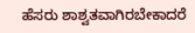ಹೆಸರು ಶಾಶ್ವತವಾಗಿರಬೇಕಾದರೆ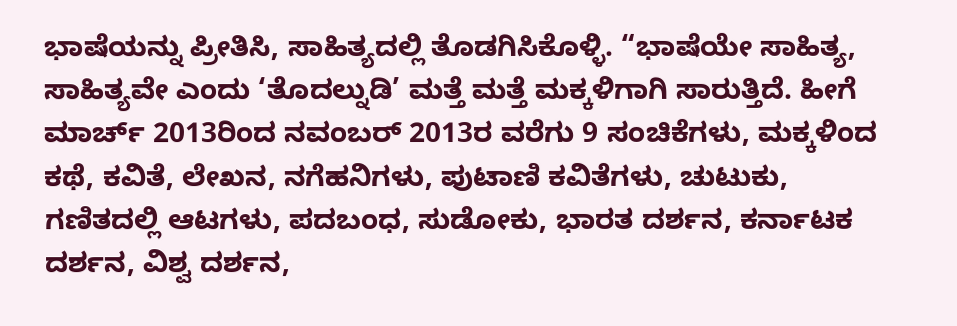ಭಾಷೆಯನ್ನು ಪ್ರೀತಿಸಿ, ಸಾಹಿತ್ಯದಲ್ಲಿ ತೊಡಗಿಸಿಕೊಳ್ಳಿ. “ಭಾಷೆಯೇ ಸಾಹಿತ್ಯ, ಸಾಹಿತ್ಯವೇ ಎಂದು ‘ತೊದಲ್ನುಡಿ’ ಮತ್ತೆ ಮತ್ತೆ ಮಕ್ಕಳಿಗಾಗಿ ಸಾರುತ್ತಿದೆ. ಹೀಗೆ ಮಾರ್ಚ್ 2013ರಿಂದ ನವಂಬರ್ 2013ರ ವರೆಗು 9 ಸಂಚಿಕೆಗಳು, ಮಕ್ಕಳಿಂದ ಕಥೆ, ಕವಿತೆ, ಲೇಖನ, ನಗೆಹನಿಗಳು, ಪುಟಾಣಿ ಕವಿತೆಗಳು, ಚುಟುಕು, ಗಣಿತದಲ್ಲಿ ಆಟಗಳು, ಪದಬಂಧ, ಸುಡೋಕು, ಭಾರತ ದರ್ಶನ, ಕರ್ನಾಟಕ ದರ್ಶನ, ವಿಶ್ವ ದರ್ಶನ,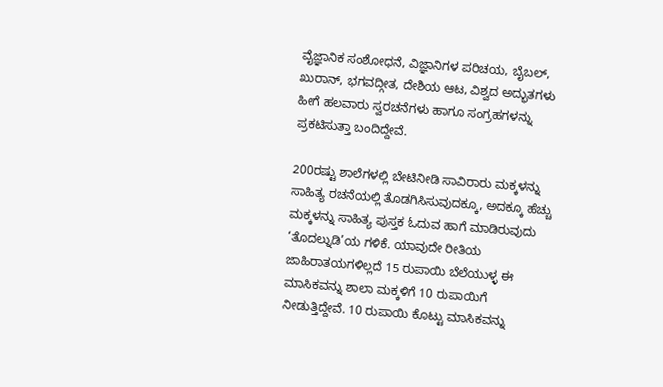ವೈಜ್ಞಾನಿಕ ಸಂಶೋಧನೆ, ವಿಜ್ಞಾನಿಗಳ ಪರಿಚಯ, ಬೈಬಲ್, ಖುರಾನ್, ಭಗವದ್ಗೀತ, ದೇಶಿಯ ಆಟ, ವಿಶ್ವದ ಅದ್ಭುತಗಳು ಹೀಗೆ ಹಲವಾರು ಸ್ವರಚನೆಗಳು ಹಾಗೂ ಸಂಗ್ರಹಗಳನ್ನು ಪ್ರಕಟಿಸುತ್ತಾ ಬಂದಿದ್ದೇವೆ.

200ರಷ್ಟು ಶಾಲೆಗಳಲ್ಲಿ ಬೇಟಿನೀಡಿ ಸಾವಿರಾರು ಮಕ್ಕಳನ್ನು ಸಾಹಿತ್ಯ ರಚನೆಯಲ್ಲಿ ತೊಡಗಿಸಿಸುವುದಕ್ಕೂ, ಅದಕ್ಕೂ ಹೆಚ್ಚು ಮಕ್ಕಳನ್ನು ಸಾಹಿತ್ಯ ಪುಸ್ತಕ ಓದುವ ಹಾಗೆ ಮಾಡಿರುವುದು ‘ತೊದಲ್ನುಡಿ’ಯ ಗಳಿಕೆ. ಯಾವುದೇ ರೀತಿಯ ಜಾಹಿರಾತಯಗಳಿಲ್ಲದೆ 15 ರುಪಾಯಿ ಬೆಲೆಯುಳ್ಳ ಈ ಮಾಸಿಕವನ್ನು ಶಾಲಾ ಮಕ್ಕಳಿಗೆ 10 ರುಪಾಯಿಗೆ ನೀಡುತ್ತಿದ್ದೇವೆ. 10 ರುಪಾಯಿ ಕೊಟ್ಟು ಮಾಸಿಕವನ್ನು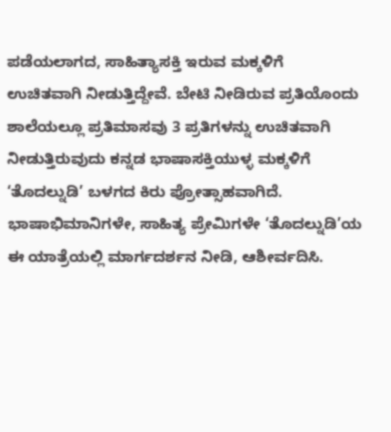ಪಡೆಯಲಾಗದ, ಸಾಹಿತ್ಯಾಸಕ್ತಿ ಇರುವ ಮಕ್ಕಳಿಗೆ ಉಚಿತವಾಗಿ ನೀಡುತ್ತಿದ್ದೇವೆ. ಬೇಟಿ ನೀಡಿರುವ ಪ್ರತಿಯೊಂದು ಶಾಲೆಯಲ್ಲೂ ಪ್ರತಿಮಾಸವು 3 ಪ್ರತಿಗಳನ್ನು ಉಚಿತವಾಗಿ ನೀಡುತ್ತಿರುವುದು ಕನ್ನಡ ಭಾಷಾಸಕ್ತಿಯುಳ್ಳ ಮಕ್ಕಳಿಗೆ ‘ತೊದಲ್ನುಡಿ’ ಬಳಗದ ಕಿರು ಪ್ರೋತ್ಸಾಹವಾಗಿದೆ. ಭಾಷಾಭಿಮಾನಿಗಳೇ, ಸಾಹಿತ್ಯ ಪ್ರೇಮಿಗಳೇ ‘ತೊದಲ್ನುಡಿ’ಯ ಈ ಯಾತ್ರೆಯಲ್ಲಿ ಮಾರ್ಗದರ್ಶನ ನೀಡಿ, ಆಶೀರ್ವದಿಸಿ.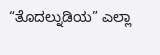“ತೊದಲ್ನುಡಿಯ” ಎಲ್ಲಾ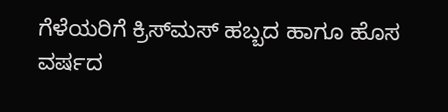ಗೆಳೆಯರಿಗೆ ಕ್ರಿಸ್‍ಮಸ್ ಹಬ್ಬದ ಹಾಗೂ ಹೊಸ ವರ್ಷದ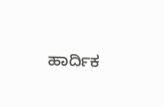ಹಾರ್ದಿಕ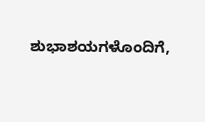ಶುಭಾಶಯಗಳೊಂದಿಗೆ,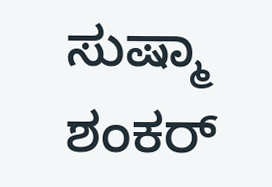ಸುಷ್ಮಾ ಶಂಕರ್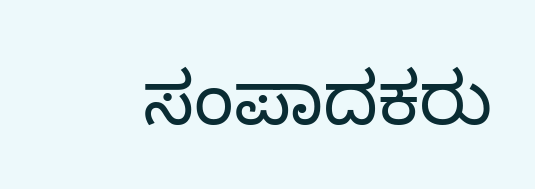ಸಂಪಾದಕರು